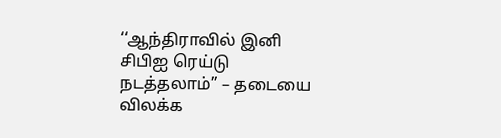‘‘ஆந்திராவில் இனி சிபிஐ ரெய்டு நடத்தலாம்’’ – தடையை விலக்க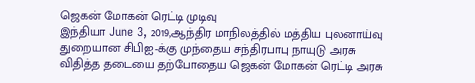ஜெகன் மோகன் ரெட்டி முடிவு
இந்தியா June 3, 2019,ஆந்திர மாநிலத்தில் மத்திய புலனாய்வு துறையான சிபிஐ-க்கு முந்தைய சந்திரபாபு நாயுடு அரசு விதித்த தடையை தற்போதைய ஜெகன் மோகன் ரெட்டி அரசு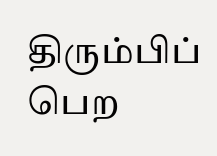திரும்பிப் பெற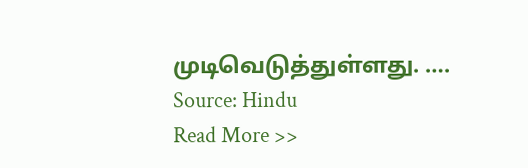முடிவெடுத்துள்ளது. ….
Source: Hindu
Read More >>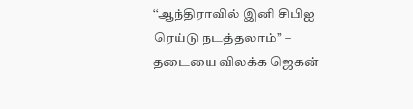‘‘ஆந்திராவில் இனி சிபிஐ ரெய்டு நடத்தலாம்’’ – தடையை விலக்க ஜெகன்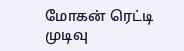மோகன் ரெட்டி முடிவு